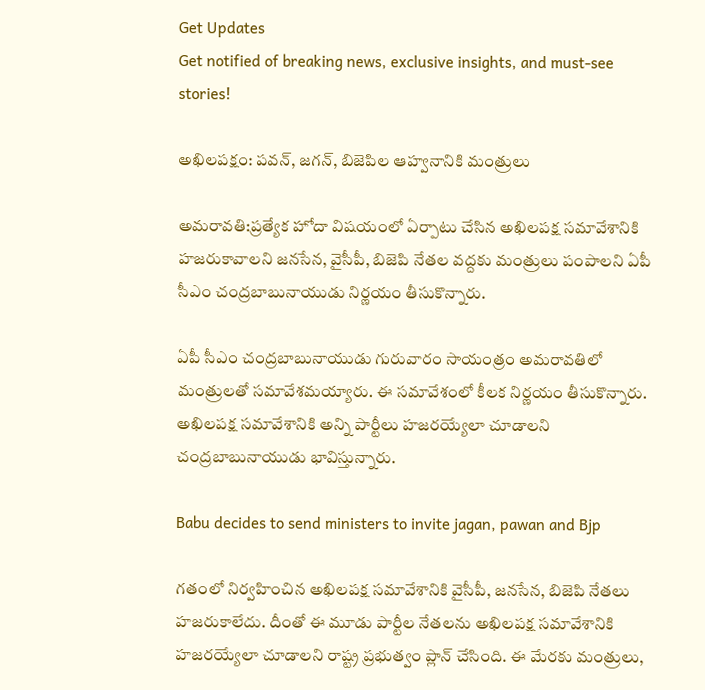Get Updates
Get notified of breaking news, exclusive insights, and must-see stories!

అఖిలపక్షం: పవన్, జగన్, బిజెపిల ఆహ్వనానికి మంత్రులు

అమరావతి:ప్రత్యేక హోదా విషయంలో ఏర్పాటు చేసిన అఖిలపక్ష సమావేశానికి హజరుకావాలని జనసేన, వైసీపీ, బిజెపి నేతల వద్దకు మంత్రులు పంపాలని ఏపీ సీఎం చంద్రబాబునాయుడు నిర్ణయం తీసుకొన్నారు.

ఏపీ సీఎం చంద్రబాబునాయుడు గురువారం సాయంత్రం అమరావతిలో మంత్రులతో సమావేశమయ్యారు. ఈ సమావేశంలో కీలక నిర్ణయం తీసుకొన్నారు. అఖిలపక్ష సమావేశానికి అన్ని పార్టీలు హజరయ్యేలా చూడాలని చంద్రబాబునాయుడు భావిస్తున్నారు.

Babu decides to send ministers to invite jagan, pawan and Bjp

గతంలో నిర్వహించిన అఖిలపక్ష సమావేశానికి వైసీపీ, జనసేన, బిజెపి నేతలు హజరుకాలేదు. దీంతో ఈ మూడు పార్టీల నేతలను అఖిలపక్ష సమావేశానికి హజరయ్యేలా చూడాలని రాష్ట్ర ప్రభుత్వం ప్లాన్ చేసింది. ఈ మేరకు మంత్రులు,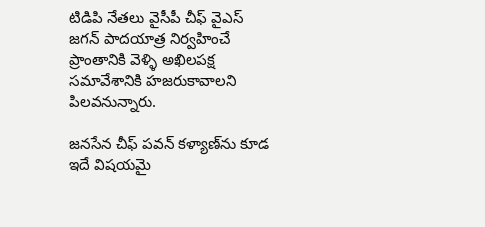టిడిపి నేతలు వైసీపీ చీఫ్ వైఎస్ జగన్ పాదయాత్ర నిర్వహించే ప్రాంతానికి వెళ్ళి అఖిలపక్ష సమావేశానికి హజరుకావాలని పిలవనున్నారు.

జనసేన చీఫ్ పవన్ కళ్యాణ్‌ను కూడ ఇదే విషయమై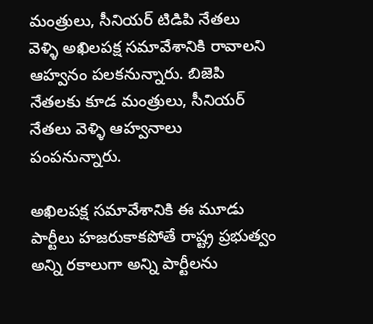మంత్రులు, సీనియర్ టిడిపి నేతలు వెళ్ళి అఖిలపక్ష సమావేశానికి రావాలని ఆహ్వనం పలకనున్నారు. బిజెపి నేతలకు కూడ మంత్రులు, సీనియర్ నేతలు వెళ్ళి ఆహ్వనాలు పంపనున్నారు.

అఖిలపక్ష సమావేశానికి ఈ మూడు పార్టీలు హజరుకాకపోతే రాష్ట్ర ప్రభుత్వం అన్ని రకాలుగా అన్ని పార్టీలను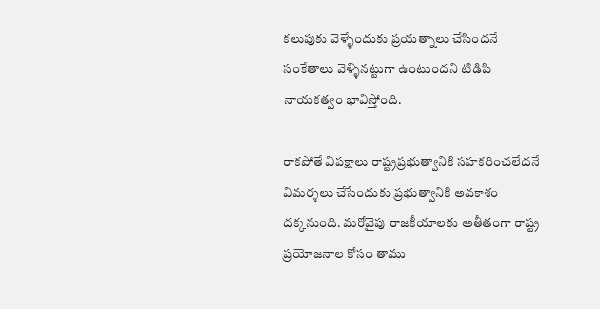కలుపుకు వెళ్ళేందుకు ప్రయత్నాలు చేసిందనే సంకేతాలు వెళ్ళినట్టుగా ఉంటుందని టిడిపి నాయకత్వం భావిస్తోంది.

రాకపోతే విపక్షాలు రాష్ట్రప్రభుత్వానికి సహకరించలేదనే విమర్శలు చేసేందుకు ప్రభుత్వానికి అవకాశం దక్కనుంది. మరోవైపు రాజకీయాలకు అతీతంగా రాష్ట్ర ప్రయోజనాల కోసం తాము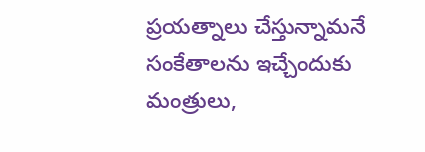ప్రయత్నాలు చేస్తున్నామనే సంకేతాలను ఇచ్చేందుకు మంత్రులు,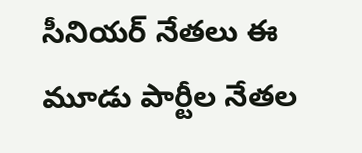సీనియర్ నేతలు ఈ మూడు పార్టీల నేతల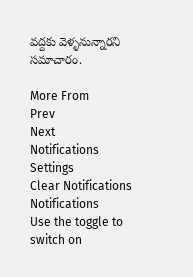వద్దకు వెళ్ళనున్నారని సమాచారం.

More From
Prev
Next
Notifications
Settings
Clear Notifications
Notifications
Use the toggle to switch on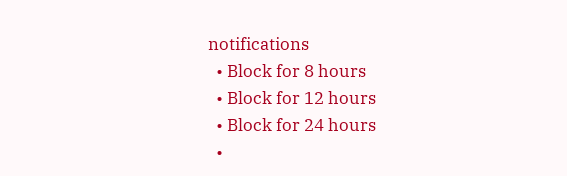notifications
  • Block for 8 hours
  • Block for 12 hours
  • Block for 24 hours
  •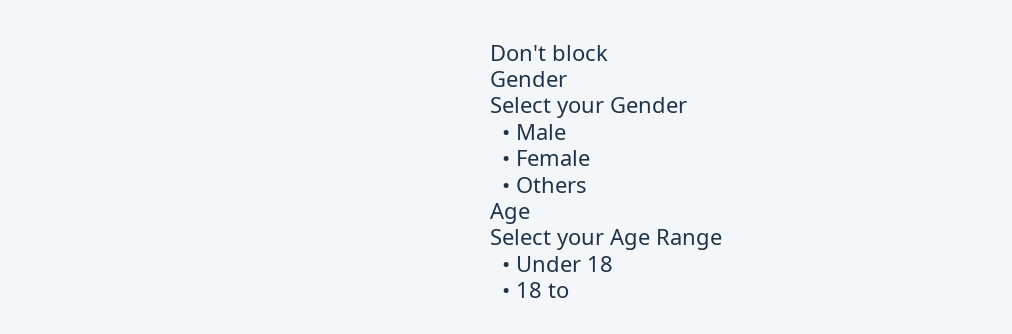Don't block
Gender
Select your Gender
  • Male
  • Female
  • Others
Age
Select your Age Range
  • Under 18
  • 18 to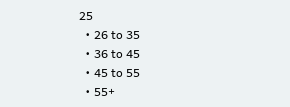25
  • 26 to 35
  • 36 to 45
  • 45 to 55
  • 55+